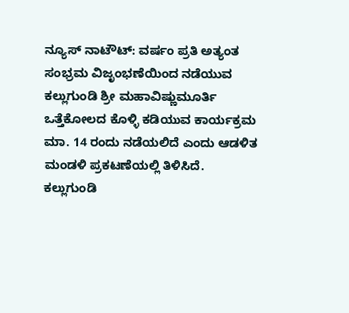ನ್ಯೂಸ್ ನಾಟೌಟ್: ವರ್ಷಂ ಪ್ರತಿ ಅತ್ಯಂತ ಸಂಭ್ರಮ ವಿಜೃಂಭಣೆಯಿಂದ ನಡೆಯುವ ಕಲ್ಲುಗುಂಡಿ ಶ್ರೀ ಮಹಾವಿಷ್ಣುಮೂರ್ತಿ ಒತ್ತೆಕೋಲದ ಕೊಳ್ಳಿ ಕಡಿಯುವ ಕಾರ್ಯಕ್ರಮ ಮಾ. 14 ರಂದು ನಡೆಯಲಿದೆ ಎಂದು ಆಡಳಿತ ಮಂಡಳಿ ಪ್ರಕಟಣೆಯಲ್ಲಿ ತಿಳಿಸಿದೆ.
ಕಲ್ಲುಗುಂಡಿ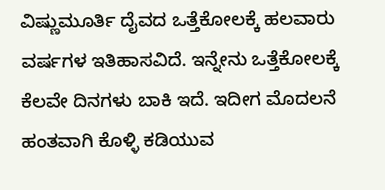ವಿಷ್ಣುಮೂರ್ತಿ ದೈವದ ಒತ್ತೆಕೋಲಕ್ಕೆ ಹಲವಾರು ವರ್ಷಗಳ ಇತಿಹಾಸವಿದೆ. ಇನ್ನೇನು ಒತ್ತೆಕೋಲಕ್ಕೆ ಕೆಲವೇ ದಿನಗಳು ಬಾಕಿ ಇದೆ. ಇದೀಗ ಮೊದಲನೆ ಹಂತವಾಗಿ ಕೊಳ್ಳಿ ಕಡಿಯುವ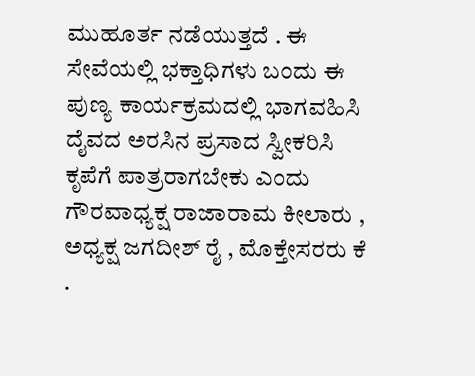ಮುಹೂರ್ತ ನಡೆಯುತ್ತದೆ . ಈ ಸೇವೆಯಲ್ಲಿ ಭಕ್ತಾಧಿಗಳು ಬಂದು ಈ ಪುಣ್ಯ ಕಾರ್ಯಕ್ರಮದಲ್ಲಿ ಭಾಗವಹಿಸಿ ದೈವದ ಅರಸಿನ ಪ್ರಸಾದ ಸ್ವೀಕರಿಸಿ ಕೃಪೆಗೆ ಪಾತ್ರರಾಗಬೇಕು ಎಂದು ಗೌರವಾಧ್ಯಕ್ಷ ರಾಜಾರಾಮ ಕೀಲಾರು , ಅಧ್ಯಕ್ಷ ಜಗದೀಶ್ ರೈ , ಮೊಕ್ತೇಸರರು ಕೆ .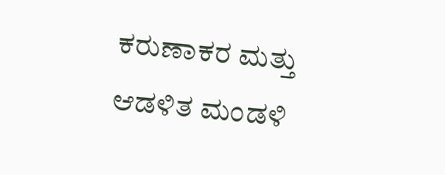ಕರುಣಾಕರ ಮತ್ತು ಆಡಳಿತ ಮಂಡಳಿ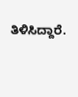ತಿಳಿಸಿದ್ದಾರೆ.